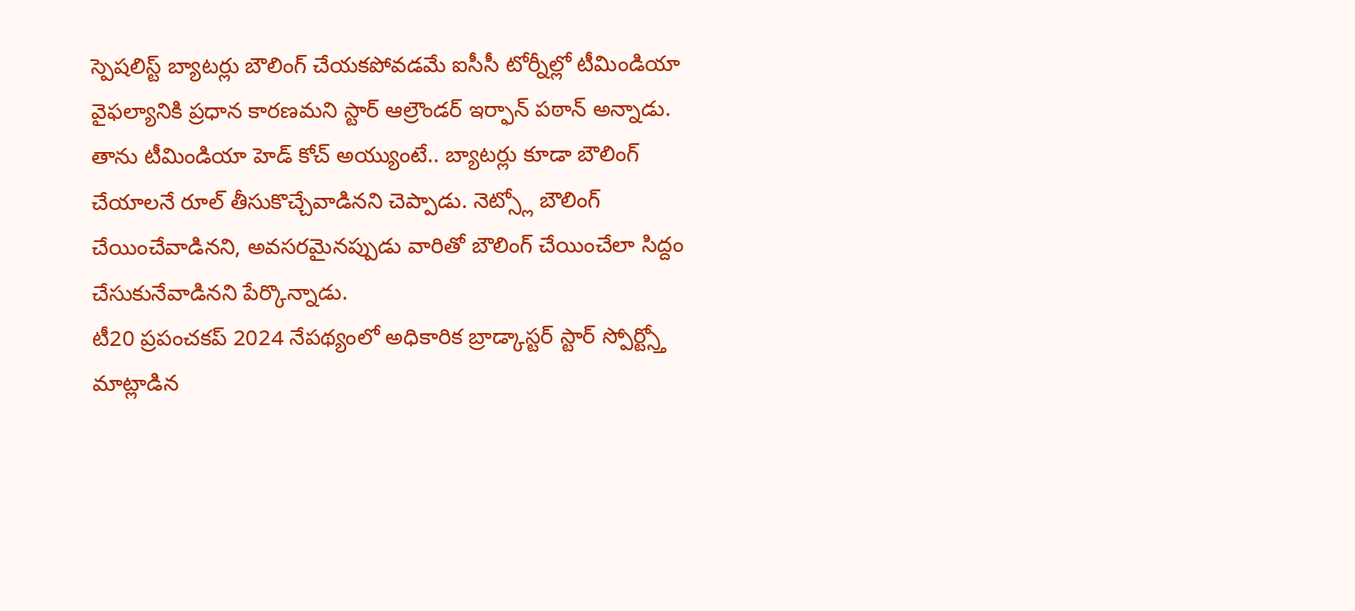స్పెషలిస్ట్ బ్యాటర్లు బౌలింగ్ చేయకపోవడమే ఐసీసీ టోర్నీల్లో టీమిండియా వైఫల్యానికి ప్రధాన కారణమని స్టార్ ఆల్రౌండర్ ఇర్ఫాన్ పఠాన్ అన్నాడు. తాను టీమిండియా హెడ్ కోచ్ అయ్యుంటే.. బ్యాటర్లు కూడా బౌలింగ్ చేయాలనే రూల్ తీసుకొచ్చేవాడినని చెప్పాడు. నెట్స్లో బౌలింగ్ చేయించేవాడినని, అవసరమైనప్పుడు వారితో బౌలింగ్ చేయించేలా సిద్దం చేసుకునేవాడినని పేర్కొన్నాడు.
టీ20 ప్రపంచకప్ 2024 నేపథ్యంలో అధికారిక బ్రాడ్కాస్టర్ స్టార్ స్పోర్ట్స్తో మాట్లాడిన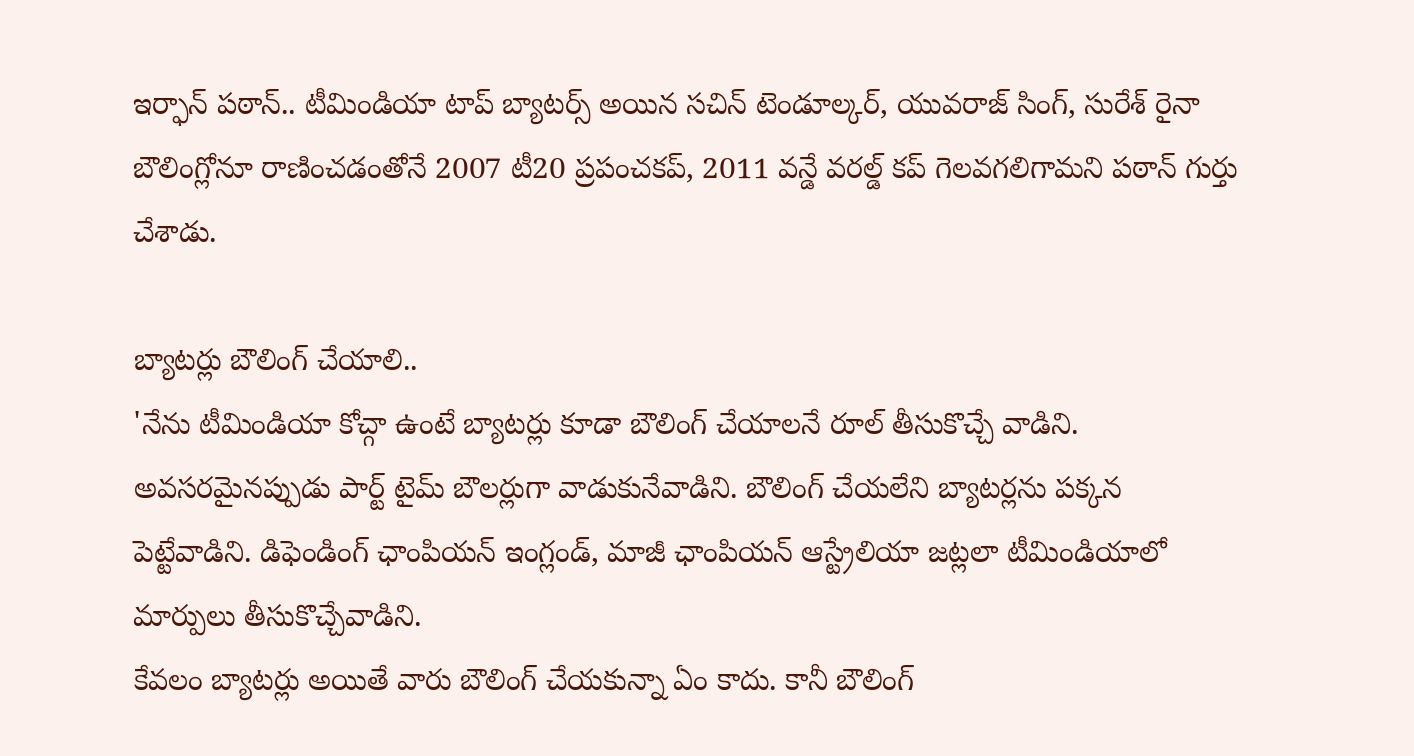ఇర్ఫాన్ పఠాన్.. టీమిండియా టాప్ బ్యాటర్స్ అయిన సచిన్ టెండూల్కర్, యువరాజ్ సింగ్, సురేశ్ రైనా బౌలింగ్లోనూ రాణించడంతోనే 2007 టీ20 ప్రపంచకప్, 2011 వన్డే వరల్డ్ కప్ గెలవగలిగామని పఠాన్ గుర్తు చేశాడు.

బ్యాటర్లు బౌలింగ్ చేయాలి..
'నేను టీమిండియా కోచ్గా ఉంటే బ్యాటర్లు కూడా బౌలింగ్ చేయాలనే రూల్ తీసుకొచ్చే వాడిని. అవసరమైనప్పుడు పార్ట్ టైమ్ బౌలర్లుగా వాడుకునేవాడిని. బౌలింగ్ చేయలేని బ్యాటర్లను పక్కన పెట్టేవాడిని. డిఫెండింగ్ ఛాంపియన్ ఇంగ్లండ్, మాజీ ఛాంపియన్ ఆస్ట్రేలియా జట్లలా టీమిండియాలో మార్పులు తీసుకొచ్చేవాడిని.
కేవలం బ్యాటర్లు అయితే వారు బౌలింగ్ చేయకున్నా ఏం కాదు. కానీ బౌలింగ్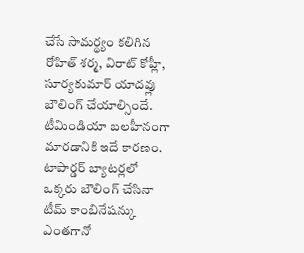చేసే సామర్థ్యం కలిగిన రోహిత్ శర్మ, విరాట్ కోహ్లీ, సూర్యకుమార్ యాదవ్లు బౌలింగ్ చేయాల్సిందే. టీమిండియా బలహీనంగా మారడానికి ఇదే కారణం. టాపార్డర్ బ్యాటర్లలో ఒక్కరు బౌలింగ్ చేసినా టీమ్ కాంబినేషన్కు ఎంతగానో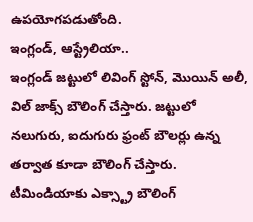ఉపయోగపడుతోంది.
ఇంగ్లండ్, ఆస్ట్రేలియా..
ఇంగ్లండ్ జట్టులో లివింగ్ స్టోన్, మొయిన్ అలీ, విల్ జాక్స్ బౌలింగ్ చేస్తారు. జట్టులో నలుగురు, ఐదుగురు ఫ్రంట్ బౌలర్లు ఉన్న తర్వాత కూడా బౌలింగ్ చేస్తారు. టీమిండియాకు ఎక్స్ట్రా బౌలింగ్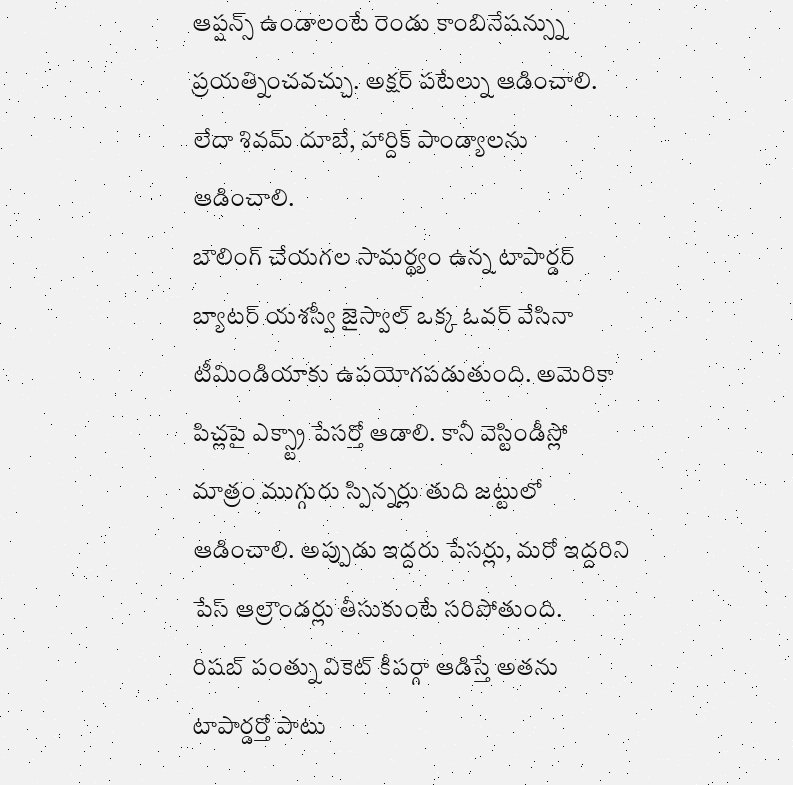ఆప్షన్స్ ఉండాలంటే రెండు కాంబినేషన్స్ను ప్రయత్నించవచ్చు. అక్షర్ పటేల్ను ఆడించాలి. లేదా శివమ్ దూబే, హార్దిక్ పాండ్యాలను ఆడించాలి.
బౌలింగ్ చేయగల సామర్థ్యం ఉన్న టాపార్డర్ బ్యాటర్ యశస్వీ జైస్వాల్ ఒక్క ఓవర్ వేసినా టీమిండియాకు ఉపయోగపడుతుంది. అమెరికా పిచ్లపై ఎక్స్ట్రా పేసర్తో ఆడాలి. కానీ వెస్టిండీస్లో మాత్రం ముగ్గురు స్పిన్నర్లు తుది జట్టులో ఆడించాలి. అప్పుడు ఇద్దరు పేసర్లు, మరో ఇద్దరిని పేస్ ఆల్రౌండర్లు తీసుకుంటే సరిపోతుంది.
రిషబ్ పంత్ను వికెట్ కీపర్గా ఆడిస్తే అతను టాపార్డర్తో పాటు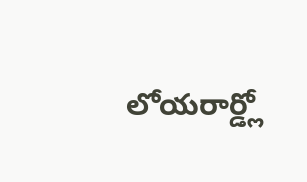లోయరార్డ్లో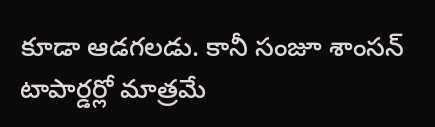కూడా ఆడగలడు. కానీ సంజూ శాంసన్ టాపార్డర్లో మాత్రమే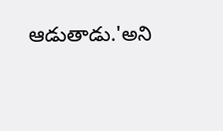ఆడుతాడు.'అని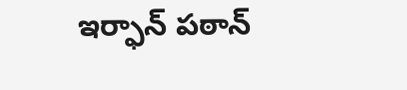ఇర్ఫాన్ పఠాన్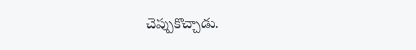చెప్పుకొచ్చాడు.